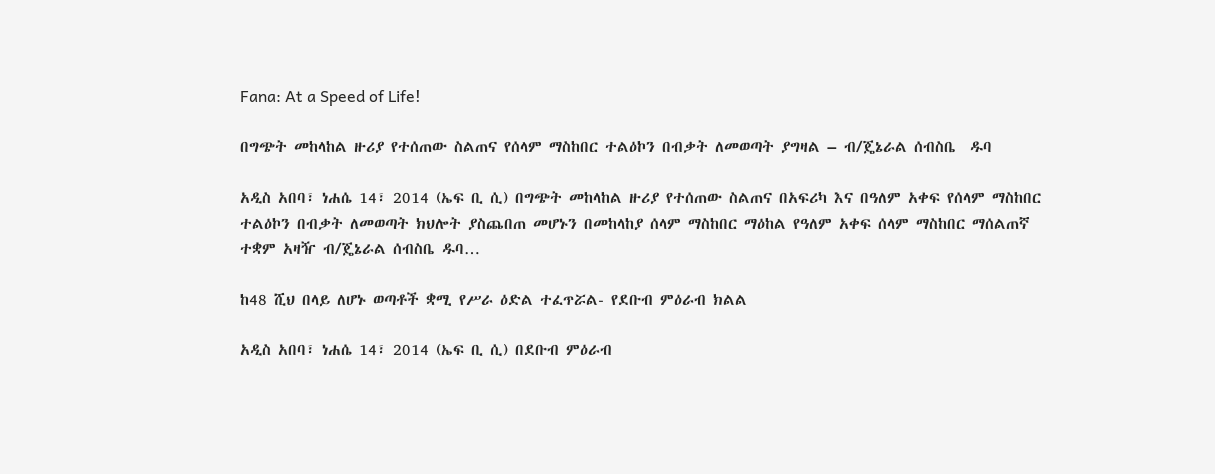Fana: At a Speed of Life!

በግጭት መከላከል ዙሪያ የተሰጠው ስልጠና የሰላም ማስከበር ተልዕኮን በብቃት ለመወጣት ያግዛል – ብ/ጄኔራል ሰብስቤ  ዱባ

አዲስ አበባ፣ ነሐሴ 14፣ 2014 (ኤፍ ቢ ሲ) በግጭት መከላከል ዙሪያ የተሰጠው ስልጠና በአፍሪካ እና በዓለም አቀፍ የሰላም ማስከበር ተልዕኮን በብቃት ለመወጣት ክህሎት ያስጨበጠ መሆኑን በመከላከያ ሰላም ማስከበር ማዕከል የዓለም አቀፍ ሰላም ማስከበር ማሰልጠኛ ተቋም አዛዥ ብ/ጄኔራል ሰብስቤ ዱባ…

ከ48 ሺህ በላይ ለሆኑ ወጣቶች ቋሚ የሥራ ዕድል ተፈጥሯል- የደቡብ ምዕራብ ክልል

አዲስ አበባ፣ ነሐሴ 14፣ 2014 (ኤፍ ቢ ሲ) በደቡብ ምዕራብ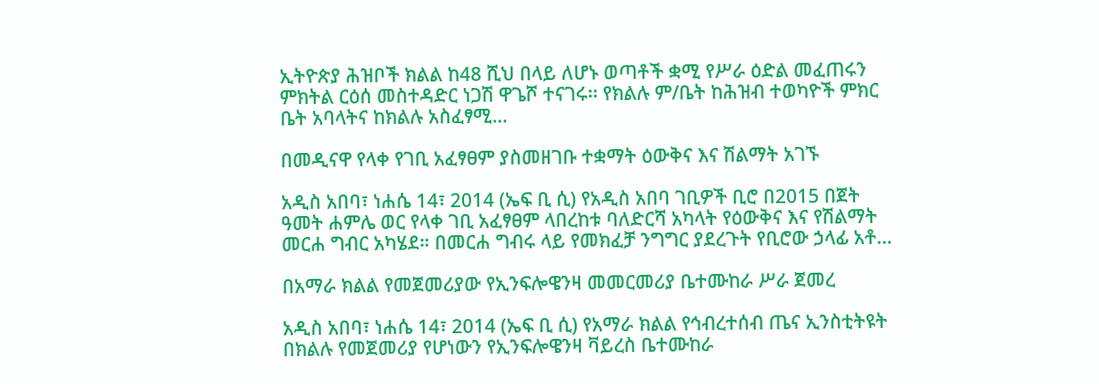ኢትዮጵያ ሕዝቦች ክልል ከ48 ሺህ በላይ ለሆኑ ወጣቶች ቋሚ የሥራ ዕድል መፈጠሩን ምክትል ርዕሰ መስተዳድር ነጋሽ ዋጌሾ ተናገሩ፡፡ የክልሉ ም/ቤት ከሕዝብ ተወካዮች ምክር ቤት አባላትና ከክልሉ አስፈፃሚ…

በመዲናዋ የላቀ የገቢ አፈፃፀም ያስመዘገቡ ተቋማት ዕውቅና እና ሽልማት አገኙ

አዲስ አበባ፣ ነሐሴ 14፣ 2014 (ኤፍ ቢ ሲ) የአዲስ አበባ ገቢዎች ቢሮ በ2015 በጀት ዓመት ሐምሌ ወር የላቀ ገቢ አፈፃፀም ላበረከቱ ባለድርሻ አካላት የዕውቅና እና የሽልማት መርሐ ግብር አካሄደ። በመርሐ ግብሩ ላይ የመክፈቻ ንግግር ያደረጉት የቢሮው ኃላፊ አቶ…

በአማራ ክልል የመጀመሪያው የኢንፍሎዌንዛ መመርመሪያ ቤተሙከራ ሥራ ጀመረ

አዲስ አበባ፣ ነሐሴ 14፣ 2014 (ኤፍ ቢ ሲ) የአማራ ክልል የኅብረተሰብ ጤና ኢንስቲትዩት በክልሉ የመጀመሪያ የሆነውን የኢንፍሎዌንዛ ቫይረስ ቤተሙከራ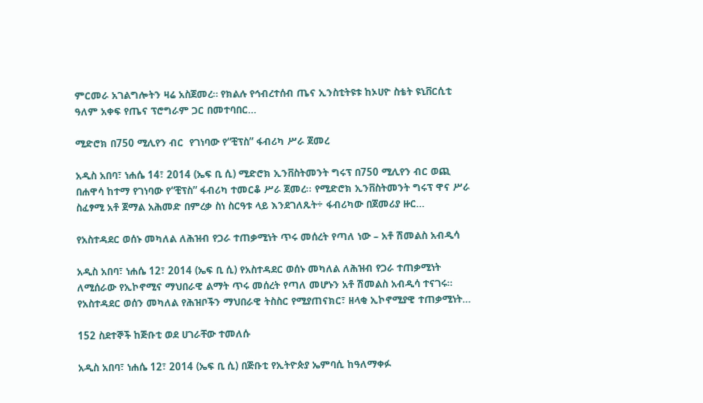ምርመራ አገልግሎትን ዛሬ አስጀመረ። የክልሉ የኅብረተሰብ ጤና ኢንስቲትዩቱ ከኦሀዮ ስቴት ዩኒቨርሲቲ ዓለም አቀፍ የጤና ፕሮግራም ጋር በመተባበር…

ሚድሮክ በ750 ሚሊየን ብር  የገነባው የ“ቺፕስ” ፋብሪካ ሥራ ጀመረ

አዲስ አበባ፣ ነሐሴ 14፣ 2014 (ኤፍ ቢ ሲ) ሚድሮክ ኢንቨስትመንት ግሩፕ በ750 ሚሊየን ብር ወጪ በሐዋሳ ከተማ የገነባው የ“ቺፕስ” ፋብሪካ ተመርቆ ሥራ ጀመረ፡፡ የሚድሮክ ኢንቨስትመንት ግሩፕ ዋና ሥራ ስፈፃሚ አቶ ጀማል አሕመድ በምረቃ ስነ ስርዓቱ ላይ እንደገለጹት÷ ፋብሪካው በጀመሪያ ዙር…

የአስተዳደር ወሰኑ መካለል ለሕዝብ የጋራ ተጠቃሚነት ጥሩ መሰረት የጣለ ነው – አቶ ሽመልስ አብዲሳ

አዲስ አበባ፣ ነሐሴ 12፣ 2014 (ኤፍ ቢ ሲ) የአስተዳደር ወሰኑ መካለል ለሕዝብ የጋራ ተጠቃሚነት ለሚሰራው የኢኮኖሚና ማህበራዊ ልማት ጥሩ መሰረት የጣለ መሆኑን አቶ ሽመልስ አብዲሳ ተናገሩ። የአስተዳደር ወሰን መካለል የሕዝቦችን ማህበራዊ ትስስር የሚያጠናክር፣ ዘላቂ ኢኮኖሚያዊ ተጠቃሚነት…

152 ስደተኞች ከጅቡቲ ወደ ሀገራቸው ተመለሱ

አዲስ አበባ፣ ነሐሴ 12፣ 2014 (ኤፍ ቢ ሲ) በጅቡቲ የኢትዮጵያ ኤምባሲ ከዓለማቀፉ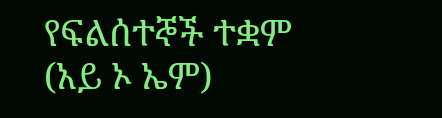የፍልሰተኞች ተቋም (አይ ኦ ኤም)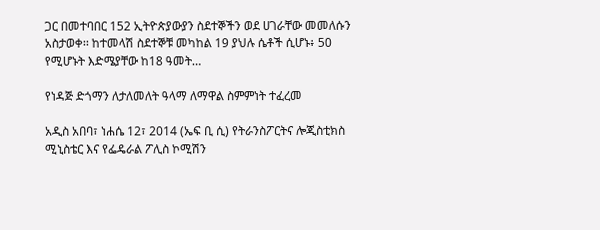ጋር በመተባበር 152 ኢትዮጵያውያን ስደተኞችን ወደ ሀገራቸው መመለሱን አስታወቀ፡፡ ከተመላሽ ስደተኞቹ መካከል 19 ያህሉ ሴቶች ሲሆኑ፥ 50 የሚሆኑት እድሜያቸው ከ18 ዓመት…

የነዳጅ ድጎማን ለታለመለት ዓላማ ለማዋል ስምምነት ተፈረመ

አዲስ አበባ፣ ነሐሴ 12፣ 2014 (ኤፍ ቢ ሲ) የትራንስፖርትና ሎጂስቲክስ ሚኒስቴር እና የፌዴራል ፖሊስ ኮሚሽን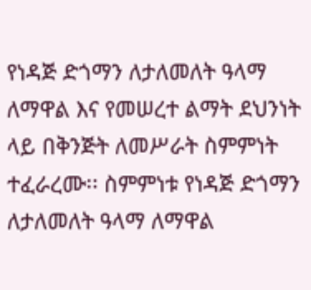የነዳጅ ድጎማን ለታለመለት ዓላማ ለማዋል እና የመሠረተ ልማት ደህንነት ላይ በቅንጅት ለመሥራት ስምምነት ተፈራረሙ፡፡ ስምምነቱ የነዳጅ ድጎማን ለታለመለት ዓላማ ለማዋል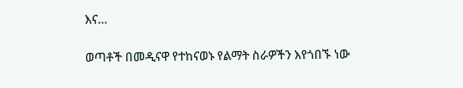እና…

ወጣቶች በመዲናዋ የተከናወኑ የልማት ስራዎችን እየጎበኙ ነው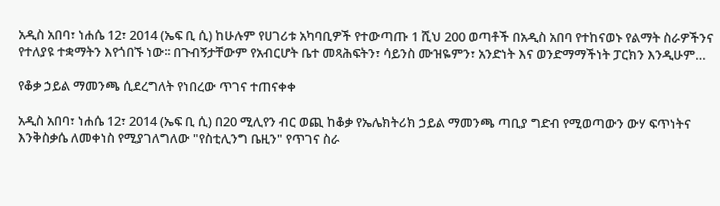አዲስ አበባ፣ ነሐሴ 12፣ 2014 (ኤፍ ቢ ሲ) ከሁሉም የሀገሪቱ አካባቢዎች የተውጣጡ 1 ሺህ 200 ወጣቶች በአዲስ አበባ የተከናወኑ የልማት ስራዎችንና የተለያዩ ተቋማትን እየጎበኙ ነው፡፡ በጉብኝታቸውም የአብርሆት ቤተ መጻሕፍትን፣ ሳይንስ ሙዝዬምን፣ አንድነት እና ወንድማማችነት ፓርክን እንዲሁም…

የቆቃ ኃይል ማመንጫ ሲደረግለት የነበረው ጥገና ተጠናቀቀ

አዲስ አበባ፣ ነሐሴ 12፣ 2014 (ኤፍ ቢ ሲ) በ20 ሚሊየን ብር ወጪ ከቆቃ የኤሌክትሪክ ኃይል ማመንጫ ጣቢያ ግድብ የሚወጣውን ውሃ ፍጥነትና እንቅስቃሴ ለመቀነስ የሚያገለግለው "የስቲሊንግ ቤዚን" የጥገና ስራ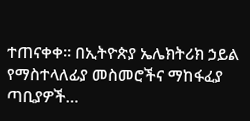ተጠናቀቀ፡፡ በኢትዮጵያ ኤሌክትሪክ ኃይል የማስተላለፊያ መስመሮችና ማከፋፈያ ጣቢያዎች…